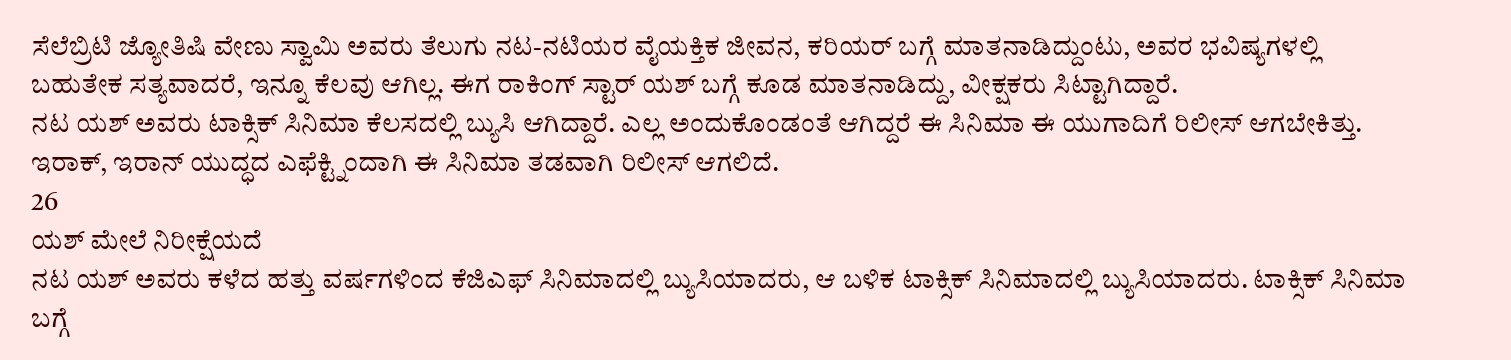ಸೆಲೆಬ್ರಿಟಿ ಜ್ಯೋತಿಷಿ ವೇಣು ಸ್ವಾಮಿ ಅವರು ತೆಲುಗು ನಟ-ನಟಿಯರ ವೈಯಕ್ತಿಕ ಜೀವನ, ಕರಿಯರ್ ಬಗ್ಗೆ ಮಾತನಾಡಿದ್ದುಂಟು, ಅವರ ಭವಿಷ್ಯಗಳಲ್ಲಿ ಬಹುತೇಕ ಸತ್ಯವಾದರೆ, ಇನ್ನೂ ಕೆಲವು ಆಗಿಲ್ಲ. ಈಗ ರಾಕಿಂಗ್ ಸ್ಟಾರ್ ಯಶ್ ಬಗ್ಗೆ ಕೂಡ ಮಾತನಾಡಿದ್ದು, ವೀಕ್ಷಕರು ಸಿಟ್ಟಾಗಿದ್ದಾರೆ.
ನಟ ಯಶ್ ಅವರು ಟಾಕ್ಸಿಕ್ ಸಿನಿಮಾ ಕೆಲಸದಲ್ಲಿ ಬ್ಯುಸಿ ಆಗಿದ್ದಾರೆ. ಎಲ್ಲ ಅಂದುಕೊಂಡಂತೆ ಆಗಿದ್ದರೆ ಈ ಸಿನಿಮಾ ಈ ಯುಗಾದಿಗೆ ರಿಲೀಸ್ ಆಗಬೇಕಿತ್ತು. ಇರಾಕ್, ಇರಾನ್ ಯುದ್ಧದ ಎಫೆಕ್ಟ್ನಿಂದಾಗಿ ಈ ಸಿನಿಮಾ ತಡವಾಗಿ ರಿಲೀಸ್ ಆಗಲಿದೆ.
26
ಯಶ್ ಮೇಲೆ ನಿರೀಕ್ಷೆಯದೆ
ನಟ ಯಶ್ ಅವರು ಕಳೆದ ಹತ್ತು ವರ್ಷಗಳಿಂದ ಕೆಜಿಎಫ್ ಸಿನಿಮಾದಲ್ಲಿ ಬ್ಯುಸಿಯಾದರು, ಆ ಬಳಿಕ ಟಾಕ್ಸಿಕ್ ಸಿನಿಮಾದಲ್ಲಿ ಬ್ಯುಸಿಯಾದರು. ಟಾಕ್ಸಿಕ್ ಸಿನಿಮಾ ಬಗ್ಗೆ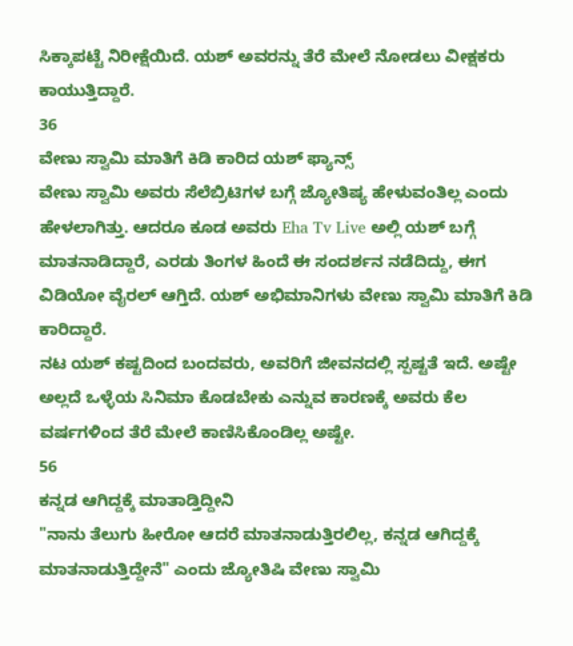ಸಿಕ್ಕಾಪಟ್ಟೆ ನಿರೀಕ್ಷೆಯಿದೆ. ಯಶ್ ಅವರನ್ನು ತೆರೆ ಮೇಲೆ ನೋಡಲು ವೀಕ್ಷಕರು ಕಾಯುತ್ತಿದ್ದಾರೆ.
36
ವೇಣು ಸ್ವಾಮಿ ಮಾತಿಗೆ ಕಿಡಿ ಕಾರಿದ ಯಶ್ ಫ್ಯಾನ್ಸ್
ವೇಣು ಸ್ವಾಮಿ ಅವರು ಸೆಲೆಬ್ರಿಟಿಗಳ ಬಗ್ಗೆ ಜ್ಯೋತಿಷ್ಯ ಹೇಳುವಂತಿಲ್ಲ ಎಂದು ಹೇಳಲಾಗಿತ್ತು. ಆದರೂ ಕೂಡ ಅವರು Eha Tv Live ಅಲ್ಲಿ ಯಶ್ ಬಗ್ಗೆ ಮಾತನಾಡಿದ್ದಾರೆ, ಎರಡು ತಿಂಗಳ ಹಿಂದೆ ಈ ಸಂದರ್ಶನ ನಡೆದಿದ್ದು, ಈಗ ವಿಡಿಯೋ ವೈರಲ್ ಆಗ್ತಿದೆ. ಯಶ್ ಅಭಿಮಾನಿಗಳು ವೇಣು ಸ್ವಾಮಿ ಮಾತಿಗೆ ಕಿಡಿ ಕಾರಿದ್ದಾರೆ.
ನಟ ಯಶ್ ಕಷ್ಟದಿಂದ ಬಂದವರು, ಅವರಿಗೆ ಜೀವನದಲ್ಲಿ ಸ್ಪಷ್ಟತೆ ಇದೆ. ಅಷ್ಟೇ ಅಲ್ಲದೆ ಒಳ್ಳೆಯ ಸಿನಿಮಾ ಕೊಡಬೇಕು ಎನ್ನುವ ಕಾರಣಕ್ಕೆ ಅವರು ಕೆಲ ವರ್ಷಗಳಿಂದ ತೆರೆ ಮೇಲೆ ಕಾಣಿಸಿಕೊಂಡಿಲ್ಲ ಅಷ್ಟೇ.
56
ಕನ್ನಡ ಆಗಿದ್ದಕ್ಕೆ ಮಾತಾಡ್ತಿದ್ದೀನಿ
"ನಾನು ತೆಲುಗು ಹೀರೋ ಆದರೆ ಮಾತನಾಡುತ್ತಿರಲಿಲ್ಲ, ಕನ್ನಡ ಆಗಿದ್ದಕ್ಕೆ ಮಾತನಾಡುತ್ತಿದ್ದೇನೆ" ಎಂದು ಜ್ಯೋತಿಷಿ ವೇಣು ಸ್ವಾಮಿ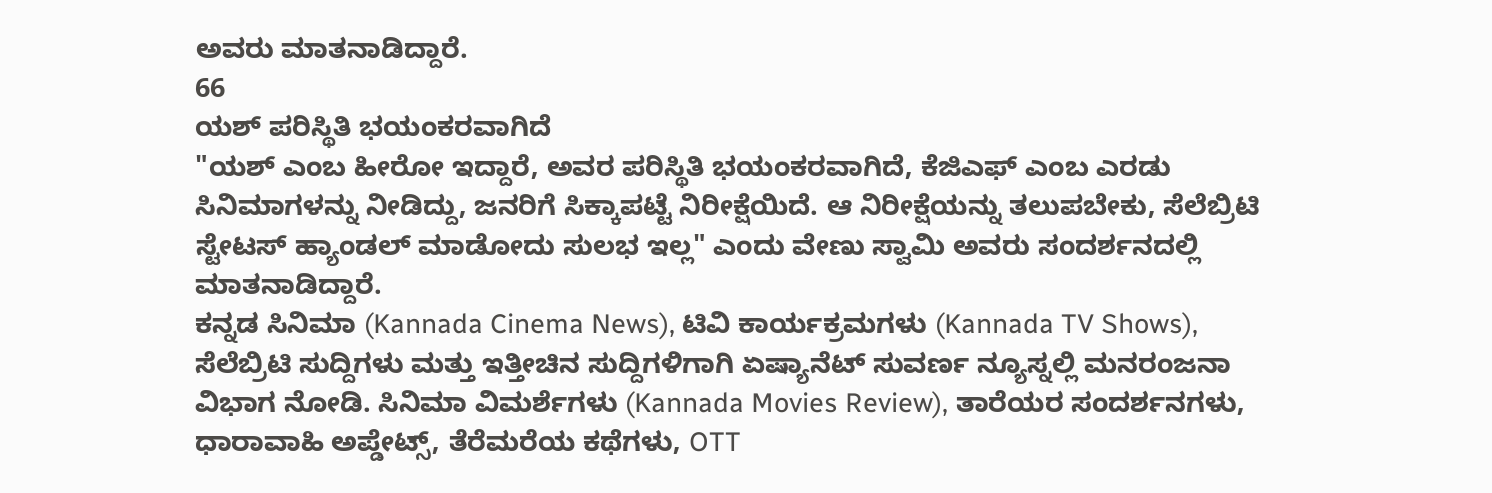ಅವರು ಮಾತನಾಡಿದ್ದಾರೆ.
66
ಯಶ್ ಪರಿಸ್ಥಿತಿ ಭಯಂಕರವಾಗಿದೆ
"ಯಶ್ ಎಂಬ ಹೀರೋ ಇದ್ದಾರೆ, ಅವರ ಪರಿಸ್ಥಿತಿ ಭಯಂಕರವಾಗಿದೆ, ಕೆಜಿಎಫ್ ಎಂಬ ಎರಡು ಸಿನಿಮಾಗಳನ್ನು ನೀಡಿದ್ದು, ಜನರಿಗೆ ಸಿಕ್ಕಾಪಟ್ಟೆ ನಿರೀಕ್ಷೆಯಿದೆ. ಆ ನಿರೀಕ್ಷೆಯನ್ನು ತಲುಪಬೇಕು, ಸೆಲೆಬ್ರಿಟಿ ಸ್ಟೇಟಸ್ ಹ್ಯಾಂಡಲ್ ಮಾಡೋದು ಸುಲಭ ಇಲ್ಲ" ಎಂದು ವೇಣು ಸ್ವಾಮಿ ಅವರು ಸಂದರ್ಶನದಲ್ಲಿ ಮಾತನಾಡಿದ್ದಾರೆ.
ಕನ್ನಡ ಸಿನಿಮಾ (Kannada Cinema News), ಟಿವಿ ಕಾರ್ಯಕ್ರಮಗಳು (Kannada TV Shows), ಸೆಲೆಬ್ರಿಟಿ ಸುದ್ದಿಗಳು ಮತ್ತು ಇತ್ತೀಚಿನ ಸುದ್ದಿಗಳಿಗಾಗಿ ಏಷ್ಯಾನೆಟ್ ಸುವರ್ಣ ನ್ಯೂಸ್ನಲ್ಲಿ ಮನರಂಜನಾ ವಿಭಾಗ ನೋಡಿ. ಸಿನಿಮಾ ವಿಮರ್ಶೆಗಳು (Kannada Movies Review), ತಾರೆಯರ ಸಂದರ್ಶನಗಳು, ಧಾರಾವಾಹಿ ಅಪ್ಡೇಟ್ಸ್, ತೆರೆಮರೆಯ ಕಥೆಗಳು, OTT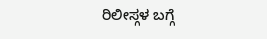ರಿಲೀಸ್ಗಳ ಬಗ್ಗೆ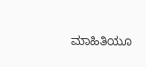ಮಾಹಿತಿಯೂ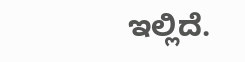ಇಲ್ಲಿದೆ.